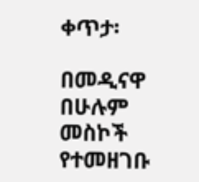ቀጥታ፡

በመዲናዋ በሁሉም መስኮች የተመዘገቡ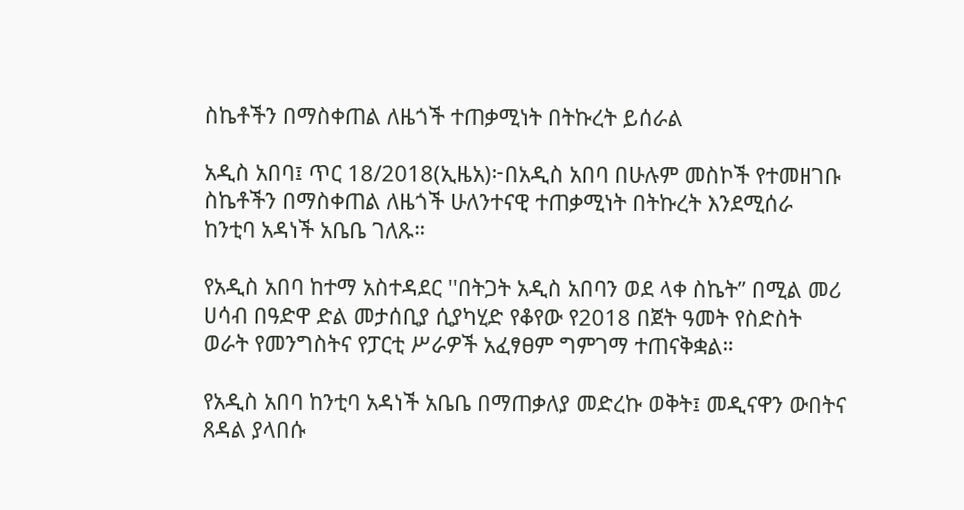ስኬቶችን በማስቀጠል ለዜጎች ተጠቃሚነት በትኩረት ይሰራል

አዲስ አበባ፤ ጥር 18/2018(ኢዜአ)፦በአዲስ አበባ በሁሉም መስኮች የተመዘገቡ ስኬቶችን በማስቀጠል ለዜጎች ሁለንተናዊ ተጠቃሚነት በትኩረት እንደሚሰራ ከንቲባ አዳነች አቤቤ ገለጹ።

የአዲስ አበባ ከተማ አስተዳደር ''በትጋት አዲስ አበባን ወደ ላቀ ስኬት” በሚል መሪ ሀሳብ በዓድዋ ድል መታሰቢያ ሲያካሂድ የቆየው የ2018 በጀት ዓመት የስድስት ወራት የመንግስትና የፓርቲ ሥራዎች አፈፃፀም ግምገማ ተጠናቅቋል።

የአዲስ አበባ ከንቲባ አዳነች አቤቤ በማጠቃለያ መድረኩ ወቅት፤ መዲናዋን ውበትና ጸዳል ያላበሱ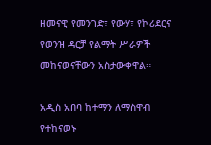ዘመናዊ የመንገድ፣ የውሃ፣ የኮሪደርና የወንዝ ዳርቻ የልማት ሥራዎች መከናወናቸውን አስታውቀዋል።

አዲስ አበባ ከተማን ለማስዋብ የተከናወኑ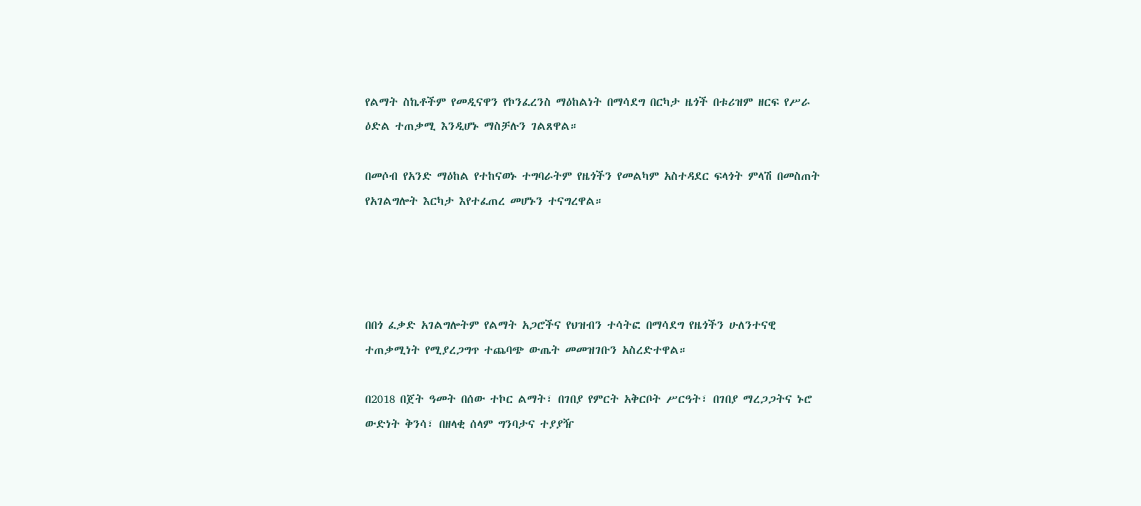የልማት ስኬቶችም የመዲናዋን የኮንፈረንስ ማዕከልነት በማሳደግ በርካታ ዜጎች በቱሪዝም ዘርፍ የሥራ ዕድል ተጠቃሚ እንዲሆኑ ማስቻሉን ገልጸዋል።

በመሶብ የአንድ ማዕከል የተከናወኑ ተግባራትም የዜጎችን የመልካም አስተዳደር ፍላጎት ምላሽ በመስጠት የአገልግሎት እርካታ እየተፈጠረ መሆኑን ተናግረዋል።




በበጎ ፈቃድ አገልግሎትም የልማት አጋሮችና የህዝብን ተሳትፎ በማሳደግ የዜጎችን ሁለንተናዊ ተጠቃሚነት የሚያረጋግጥ ተጨባጭ ውጤት መመዝገቡን አስረድተዋል።

በ2018 በጀት ዓመት በሰው ተኮር ልማት፣ በገበያ የምርት አቅርቦት ሥርዓት፣ በገበያ ማረጋጋትና ኑሮ ውድነት ቅንሳ፣ በዘላቂ ሰላም ግንባታና ተያያዥ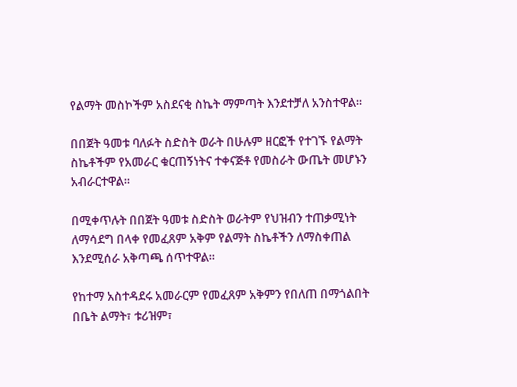የልማት መስኮችም አስደናቂ ስኬት ማምጣት እንደተቻለ አንስተዋል።

በበጀት ዓመቱ ባለፉት ስድስት ወራት በሁሉም ዘርፎች የተገኙ የልማት ስኬቶችም የአመራር ቁርጠኝነትና ተቀናጅቶ የመስራት ውጤት መሆኑን አብራርተዋል።

በሚቀጥሉት በበጀት ዓመቱ ስድስት ወራትም የህዝብን ተጠቃሚነት ለማሳደግ በላቀ የመፈጸም አቅም የልማት ስኬቶችን ለማስቀጠል እንደሚሰራ አቅጣጫ ሰጥተዋል።

የከተማ አስተዳደሩ አመራርም የመፈጸም አቅምን የበለጠ በማጎልበት በቤት ልማት፣ ቱሪዝም፣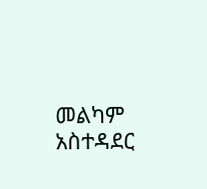መልካም አስተዳደር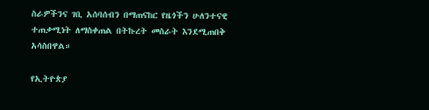ስራዎችንና ገቢ አሰባሰብን በማጠናከር የዜጎችን ሁለንተናዊ ተጠቃሚነት ለማስቀጠል በትኩረት መስራት እንደሚጠበቅ አሳስበዋል።

የኢትዮጵያ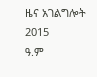ዜና አገልግሎት
2015
ዓ.ም